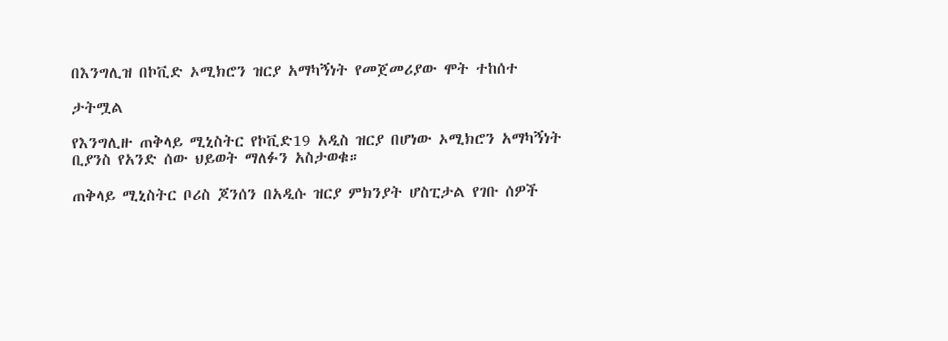በእንግሊዝ በኮቪድ ኦሚክሮን ዝርያ አማካኝነት የመጀመሪያው ሞት ተከሰተ

ታትሟል

የእንግሊዙ ጠቅላይ ሚኒስትር የኮቪድ19 አዲስ ዝርያ በሆነው ኦሚክሮን አማካኝነት ቢያንስ የአንድ ሰው ህይወት ማለፉን አስታወቁ።

ጠቅላይ ሚኒስትር ቦሪስ ጆንሰን በአዲሱ ዝርያ ምክንያት ሆስፒታል የገቡ ሰዎች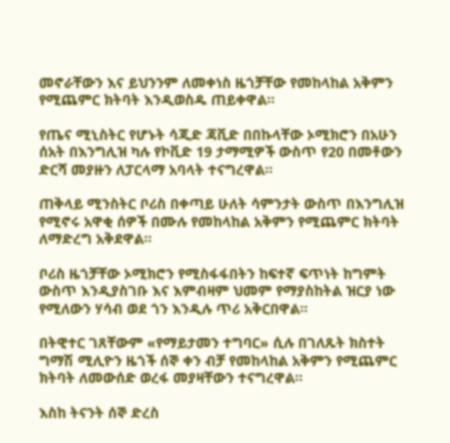መኖራቸውን እና ይህንንም ለመቀነስ ዜጎቻቸው የመከላከል አቅምን የሚጨምር ክትባት እንዲወስዱ ጠይቀዋል።

የጤና ሚኒስትር የሆኑት ሳጂድ ጃቪድ በበኩላቸው ኦሚክሮን በአሁን ሰአት በእንግሊዝ ካሉ የኮቪድ 19 ታማሚዎች ውስጥ የ20 በመቶውን ድርሻ መያዙን ለፓርላማ አባላት ተናግረዋል።

ጠቅላይ ሚንስትር ቦሪስ በቀጣይ ሁለት ሳምንታት ውስጥ በእንግሊዝ የሚኖሩ አዋቂ ሰዎች በሙሉ የመከላከል አቅምን የሚጨምር ክትባት ለማድረግ አቅደዋል።

ቦሪስ ዜጎቻቸው ኦሚክሮን የሚስፋፋበትን ከፍተኛ ፍጥነት ከግምት ውስጥ እንዲያስገቡ እና እምብዛም ህመም የማያስከትል ዝርያ ነው የሚለውን ሃሳብ ወደ ጎን እንዲሉ ጥሪ አቅርበዋል።

በትዊተር ገጸቸውም «የማይታመን ተግባር» ሲሉ በገለጹት ክስተት ግማሽ ሚሊዮን ዜጎች ሰኞ ቀን ብቻ የመከላከል አቅምን የሚጨምር ክትባት ለመውሰድ ወረፋ መያዛቸውን ተናግረዋል።

እስከ ትናንት ሰኞ ድረስ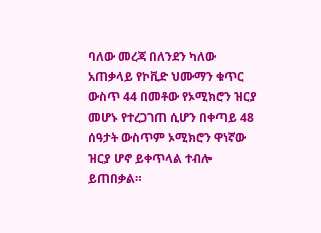ባለው መረጃ በለንደን ካለው አጠቃላይ የኮቪድ ህሙማን ቁጥር ውስጥ 44 በመቶው የኦሚክሮን ዝርያ መሆኑ የተረጋገጠ ሲሆን በቀጣይ 48 ሰዓታት ውስጥም ኦሚክሮን ዋነኛው ዝርያ ሆኖ ይቀጥላል ተብሎ ይጠበቃል።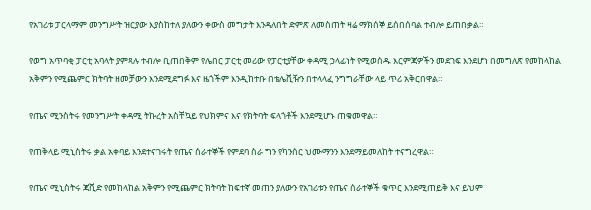የአገሪቱ ፓርላማም መንግሥት ዝርያው እያስከተለ ያለውን ቀውስ መግታት እንዳለበት ድምጽ ለመስጠት ዛሬ ማክሰኞ ይሰበሰባል ተብሎ ይጠበቃል።

የወግ አጥባቂ ፓርቲ አባላት ያምጻሉ ተብሎ ቢጠበቅም የሌበር ፓርቲ መሪው የፓርቲያቸው ቀዳሚ ኃላፊነት የሚወሰዱ እርምጃዎችን መደገፍ እንደሆነ በመግለጽ የመከላከል አቅምን የሚጨምር ክትባት ዘመቻውን እንደሚደግፉ እና ዜጎችም እንዲከተቡ በቴሌቪዥን በተላላፈ ንግግራቸው ላይ ጥሪ አቅርበዋል።

የጤና ሚንስትሩ የመንግሥት ቀዳሚ ትኩረት አስቸኳይ የህክምና እና የክትባት ፍላጎቶች እንደሚሆኑ ጠቁመዋል።

የጠቅላይ ሚኒስትሩ ቃል አቀባይ እንደተናገሩት የጤና ሰራተኞች የምደባ ስራ ግን የካንሰር ህሙማንን እንደማይመለከት ተናግረዋል።

የጤና ሚኒስትሩ ጃቪድ የመከላከል አቅምን የሚጨምር ክትባት ከፍተኛ መጠን ያለውን የአገሪቱን የጤና ሰራተኞች ቁጥር እንደሚጠይቅ እና ይህም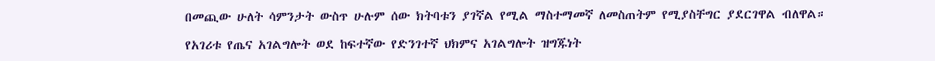በመጪው ሁለት ሳምንታት ውስጥ ሁሉም ሰው ክትባቱን ያገኛል የሚል ማስተማመኛ ለመስጠትም የሚያስቸግር ያደርገዋል ብለዋል።

የአገሪቱ የጤና አገልግሎት ወደ ከፍተኛው የድንገተኛ ህክምና አገልግሎት ዝግጁነት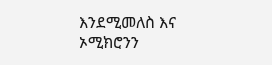እንደሚመለስ እና ኦሚክሮንን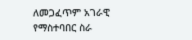ለመጋፈጥም አገራዊ የማስተባበር ስራ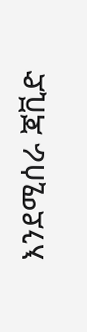እንደሚሰራ ጃቪድ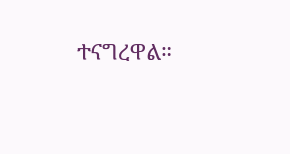ተናግረዋል።